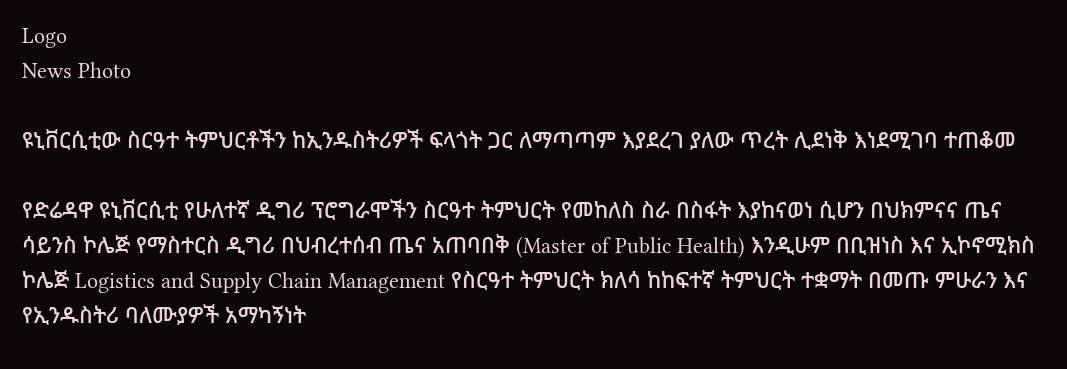Logo
News Photo

ዩኒቨርሲቲው ስርዓተ ትምህርቶችን ከኢንዱስትሪዎች ፍላጎት ጋር ለማጣጣም እያደረገ ያለው ጥረት ሊደነቅ እነደሚገባ ተጠቆመ

የድሬዳዋ ዩኒቨርሲቲ የሁለተኛ ዲግሪ ፕሮግራሞችን ስርዓተ ትምህርት የመከለስ ስራ በስፋት እያከናወነ ሲሆን በህክምናና ጤና ሳይንስ ኮሌጅ የማስተርስ ዲግሪ በህብረተሰብ ጤና አጠባበቅ (Master of Public Health) እንዲሁም በቢዝነስ እና ኢኮኖሚክስ ኮሌጅ Logistics and Supply Chain Management የስርዓተ ትምህርት ክለሳ ከከፍተኛ ትምህርት ተቋማት በመጡ ምሁራን እና የኢንዱስትሪ ባለሙያዎች አማካኝነት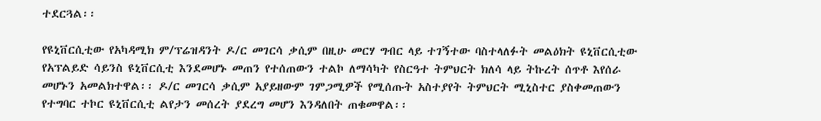ተደርጓል፡፡

የዩኒቨርሲቲው የአካዳሚክ ም/ፕሬዝዳንት ዶ/ር መገርሳ ቃሲም በዚሁ መርሃ ግብር ላይ ተገኝተው ባስተላለፉት መልዕክት ዩኒቨርሲቲው የአፕልይድ ሳይንስ ዩኒቨርሲቲ እንደመሆኑ መጠን የተሰጠውን ተልኮ ለማሳካት የስርዓተ ትምህርት ክለሳ ላይ ትኩረት ሰጥቶ እየሰራ መሆኑን አመልክተዋል፡፡ ዶ/ር መገርሳ ቃሲም አያይዘውም ገምጋሚዎች የሚሰጡት አስተያየት ትምህርት ሚኒስተር ያስቀመጠውን የተግባር ተኮር ዩኒቨርሲቲ ልየታን መሰረት ያደረግ መሆን እንዳለበት ጠቁመዋል፡፡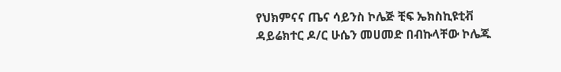የህክምናና ጤና ሳይንስ ኮሌጅ ቺፍ ኤክስኪዩቲቭ ዳይሬክተር ዶ/ር ሁሴን መሀመድ በብኩላቸው ኮሌጁ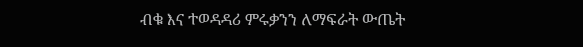ብቁ እና ተወዳዳሪ ምሩቃንን ለማፍራት ውጤት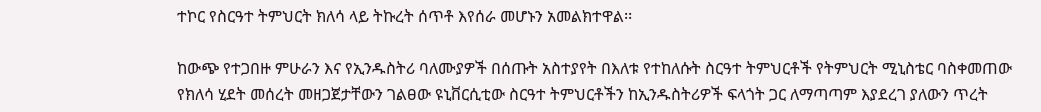ተኮር የስርዓተ ትምህርት ክለሳ ላይ ትኩረት ሰጥቶ እየሰራ መሆኑን አመልክተዋል፡፡

ከውጭ የተጋበዙ ምሁራን እና የኢንዱስትሪ ባለሙያዎች በሰጡት አስተያየት በእለቱ የተከለሱት ስርዓተ ትምህርቶች የትምህርት ሚኒስቴር ባስቀመጠው የክለሳ ሂደት መሰረት መዘጋጀታቸውን ገልፀው ዩኒቨርሲቲው ስርዓተ ትምህርቶችን ከኢንዱስትሪዎች ፍላጎት ጋር ለማጣጣም እያደረገ ያለውን ጥረት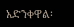አድንቀዋል፡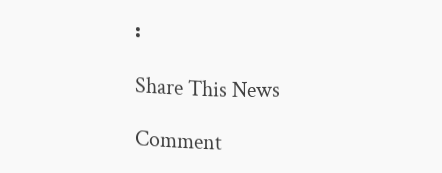፡

Share This News

Comment